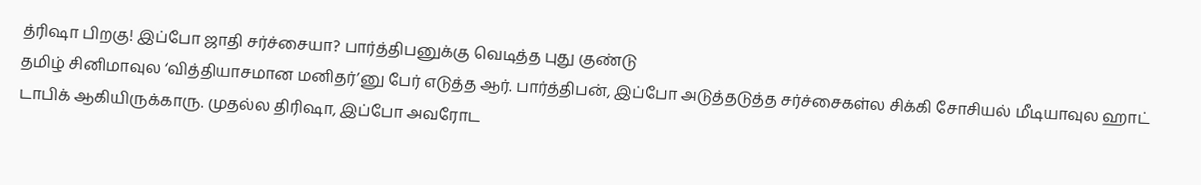த்ரிஷா பிறகு! இப்போ ஜாதி சர்ச்சையா? பார்த்திபனுக்கு வெடித்த புது குண்டு
தமிழ் சினிமாவுல ‘வித்தியாசமான மனிதர்’னு பேர் எடுத்த ஆர். பார்த்திபன், இப்போ அடுத்தடுத்த சர்ச்சைகள்ல சிக்கி சோசியல் மீடியாவுல ஹாட் டாபிக் ஆகியிருக்காரு. முதல்ல திரிஷா, இப்போ அவரோட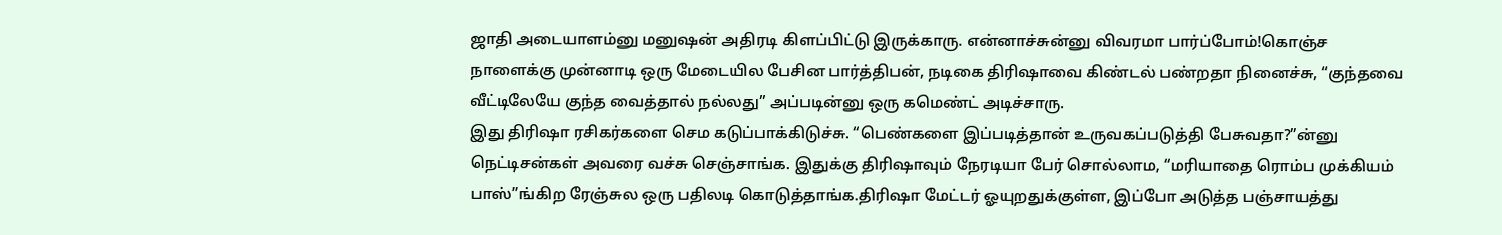ஜாதி அடையாளம்னு மனுஷன் அதிரடி கிளப்பிட்டு இருக்காரு. என்னாச்சுன்னு விவரமா பார்ப்போம்!கொஞ்ச நாளைக்கு முன்னாடி ஒரு மேடையில பேசின பார்த்திபன், நடிகை திரிஷாவை கிண்டல் பண்றதா நினைச்சு, “குந்தவை வீட்டிலேயே குந்த வைத்தால் நல்லது” அப்படின்னு ஒரு கமெண்ட் அடிச்சாரு.
இது திரிஷா ரசிகர்களை செம கடுப்பாக்கிடுச்சு. “பெண்களை இப்படித்தான் உருவகப்படுத்தி பேசுவதா?”ன்னு நெட்டிசன்கள் அவரை வச்சு செஞ்சாங்க. இதுக்கு திரிஷாவும் நேரடியா பேர் சொல்லாம, “மரியாதை ரொம்ப முக்கியம் பாஸ்”ங்கிற ரேஞ்சுல ஒரு பதிலடி கொடுத்தாங்க.திரிஷா மேட்டர் ஓயுறதுக்குள்ள, இப்போ அடுத்த பஞ்சாயத்து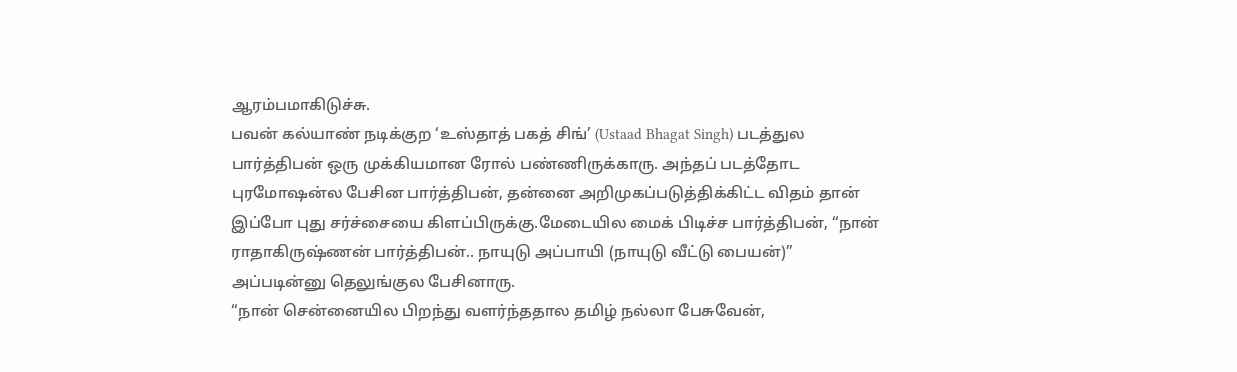ஆரம்பமாகிடுச்சு.
பவன் கல்யாண் நடிக்குற ‘உஸ்தாத் பகத் சிங்’ (Ustaad Bhagat Singh) படத்துல பார்த்திபன் ஒரு முக்கியமான ரோல் பண்ணிருக்காரு. அந்தப் படத்தோட புரமோஷன்ல பேசின பார்த்திபன், தன்னை அறிமுகப்படுத்திக்கிட்ட விதம் தான் இப்போ புது சர்ச்சையை கிளப்பிருக்கு.மேடையில மைக் பிடிச்ச பார்த்திபன், “நான் ராதாகிருஷ்ணன் பார்த்திபன்.. நாயுடு அப்பாயி (நாயுடு வீட்டு பையன்)” அப்படின்னு தெலுங்குல பேசினாரு.
“நான் சென்னையில பிறந்து வளர்ந்ததால தமிழ் நல்லா பேசுவேன்,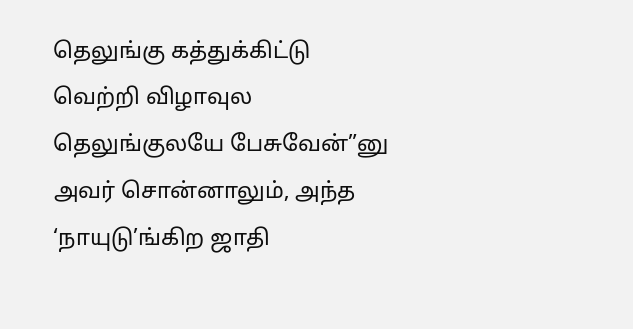தெலுங்கு கத்துக்கிட்டு வெற்றி விழாவுல தெலுங்குலயே பேசுவேன்”னு அவர் சொன்னாலும், அந்த ‘நாயுடு’ங்கிற ஜாதி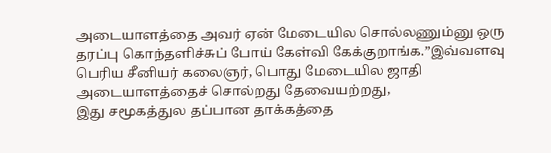அடையாளத்தை அவர் ஏன் மேடையில சொல்லணும்னு ஒரு தரப்பு கொந்தளிச்சுப் போய் கேள்வி கேக்குறாங்க.”இவ்வளவு பெரிய சீனியர் கலைஞர், பொது மேடையில ஜாதி அடையாளத்தைச் சொல்றது தேவையற்றது,
இது சமூகத்துல தப்பான தாக்கத்தை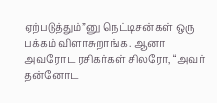ஏற்படுத்தும்”னு நெட்டிசன்கள் ஒரு பக்கம் விளாசுறாங்க. ஆனா அவரோட ரசிகர்கள் சிலரோ, “அவர் தன்னோட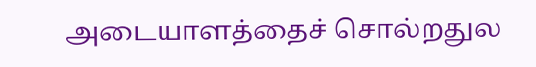அடையாளத்தைச் சொல்றதுல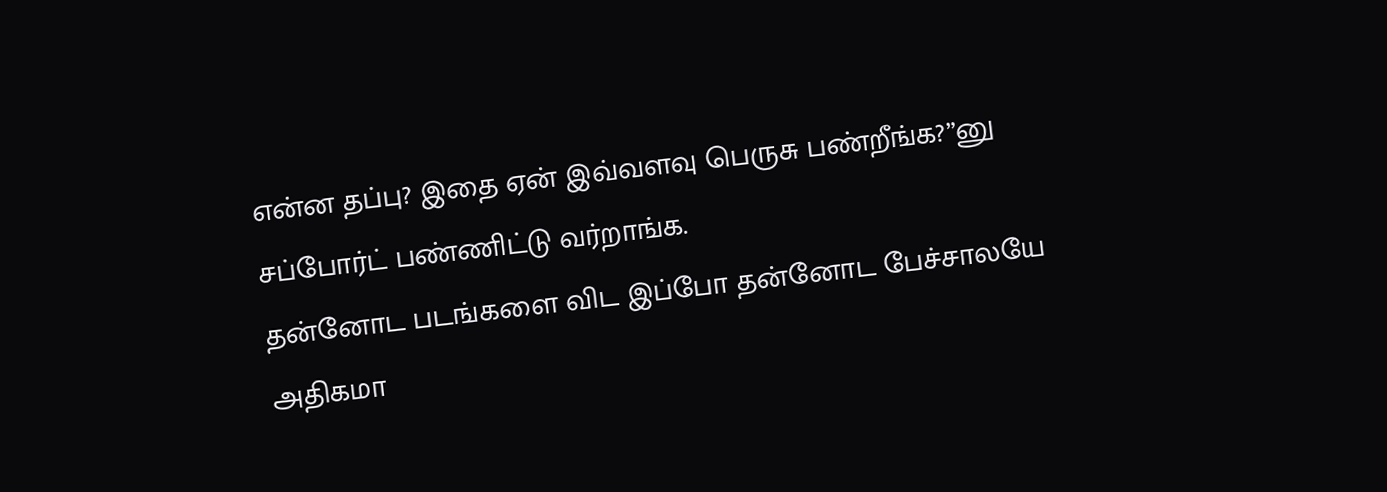என்ன தப்பு? இதை ஏன் இவ்வளவு பெருசு பண்றீங்க?”னு சப்போர்ட் பண்ணிட்டு வர்றாங்க.
தன்னோட படங்களை விட இப்போ தன்னோட பேச்சாலயே அதிகமா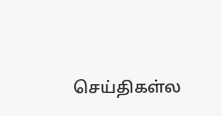செய்திகள்ல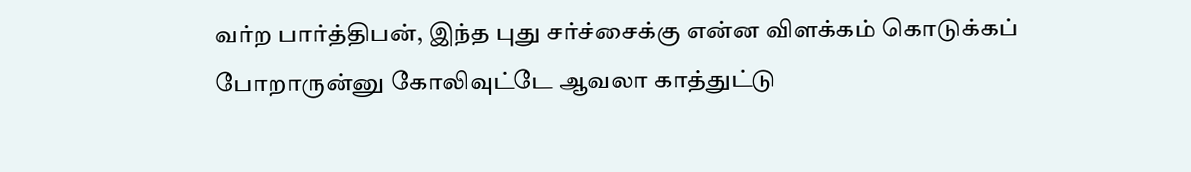வர்ற பார்த்திபன், இந்த புது சர்ச்சைக்கு என்ன விளக்கம் கொடுக்கப் போறாருன்னு கோலிவுட்டே ஆவலா காத்துட்டு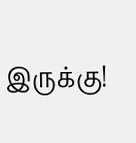இருக்கு!